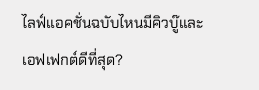ไลฟ์แอคชั่นฉบับไหนมีคิวบู๊และเอฟเฟกต์ดีที่สุด?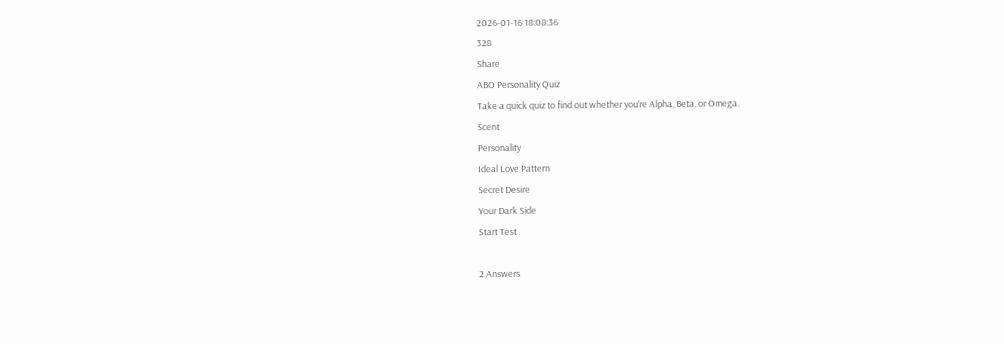2026-01-16 18:08:36
328
Share
ABO Personality Quiz
Take a quick quiz to find out whether you‘re Alpha, Beta, or Omega.
Scent
Personality
Ideal Love Pattern
Secret Desire
Your Dark Side
Start Test

2 Answers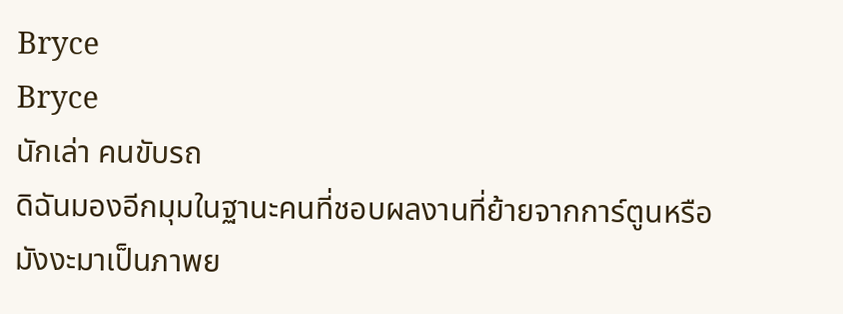Bryce
Bryce
นักเล่า คนขับรถ
ดิฉันมองอีกมุมในฐานะคนที่ชอบผลงานที่ย้ายจากการ์ตูนหรือมังงะมาเป็นภาพย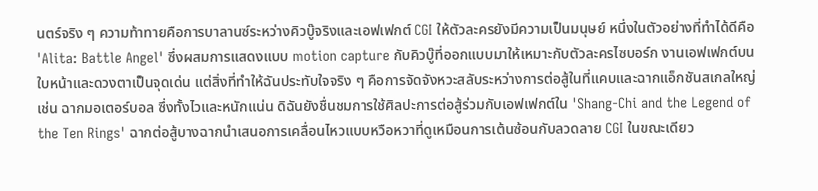นตร์จริง ๆ ความท้าทายคือการบาลานซ์ระหว่างคิวบู๊จริงและเอฟเฟกต์ CGI ให้ตัวละครยังมีความเป็นมนุษย์ หนึ่งในตัวอย่างที่ทำได้ดีคือ 'Alita: Battle Angel' ซึ่งผสมการแสดงแบบ motion capture กับคิวบู๊ที่ออกแบบมาให้เหมาะกับตัวละครไซบอร์ก งานเอฟเฟกต์บนใบหน้าและดวงตาเป็นจุดเด่น แต่สิ่งที่ทำให้ฉันประทับใจจริง ๆ คือการจัดจังหวะสลับระหว่างการต่อสู้ในที่แคบและฉากแอ็กชันสเกลใหญ่ เช่น ฉากมอเตอร์บอล ซึ่งทั้งไวและหนักแน่น ดิฉันยังชื่นชมการใช้ศิลปะการต่อสู้ร่วมกับเอฟเฟกต์ใน 'Shang-Chi and the Legend of the Ten Rings' ฉากต่อสู้บางฉากนำเสนอการเคลื่อนไหวแบบหวือหวาที่ดูเหมือนการเต้นซ้อนกับลวดลาย CGI ในขณะเดียว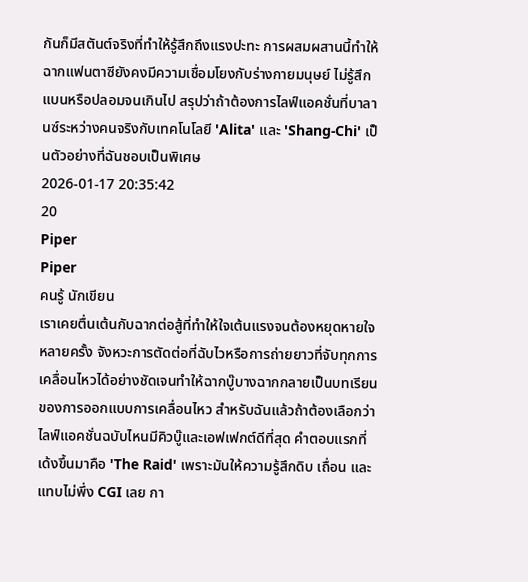กันก็มีสตันต์จริงที่ทำให้รู้สึกถึงแรงปะทะ การผสมผสานนี้ทำให้ฉากแฟนตาซียังคงมีความเชื่อมโยงกับร่างกายมนุษย์ ไม่รู้สึกแบนหรือปลอมจนเกินไป สรุปว่าถ้าต้องการไลฟ์แอคชั่นที่บาลานซ์ระหว่างคนจริงกับเทคโนโลยี 'Alita' และ 'Shang-Chi' เป็นตัวอย่างที่ฉันชอบเป็นพิเศษ
2026-01-17 20:35:42
20
Piper
Piper
คนรู้ นักเขียน
เราเคยตื่นเต้นกับฉากต่อสู้ที่ทำให้ใจเต้นแรงจนต้องหยุดหายใจหลายครั้ง จังหวะการตัดต่อที่ฉับไวหรือการถ่ายยาวที่จับทุกการเคลื่อนไหวได้อย่างชัดเจนทำให้ฉากบู๊บางฉากกลายเป็นบทเรียนของการออกแบบการเคลื่อนไหว สำหรับฉันแล้วถ้าต้องเลือกว่าไลฟ์แอคชั่นฉบับไหนมีคิวบู๊และเอฟเฟกต์ดีที่สุด คำตอบแรกที่เด้งขึ้นมาคือ 'The Raid' เพราะมันให้ความรู้สึกดิบ เถื่อน และแทบไม่พึ่ง CGI เลย กา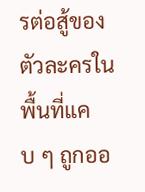รต่อสู้ของตัวละครในพื้นที่แคบ ๆ ถูกออ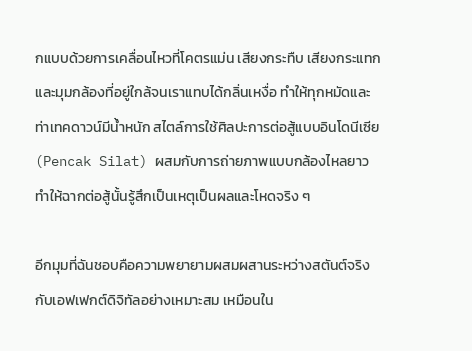กแบบด้วยการเคลื่อนไหวที่โคตรแม่น เสียงกระทืบ เสียงกระแทก และมุมกล้องที่อยู่ใกล้จนเราแทบได้กลิ่นเหงื่อ ทำให้ทุกหมัดและท่าเทคดาวน์มีน้ำหนัก สไตล์การใช้ศิลปะการต่อสู้แบบอินโดนีเซีย (Pencak Silat) ผสมกับการถ่ายภาพแบบกล้องไหลยาว ทำให้ฉากต่อสู้นั้นรู้สึกเป็นเหตุเป็นผลและโหดจริง ๆ

อีกมุมที่ฉันชอบคือความพยายามผสมผสานระหว่างสตันต์จริงกับเอฟเฟกต์ดิจิทัลอย่างเหมาะสม เหมือนใน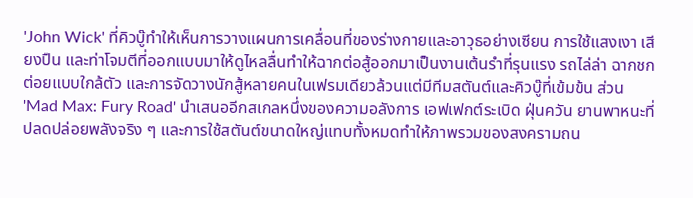'John Wick' ที่คิวบู๊ทำให้เห็นการวางแผนการเคลื่อนที่ของร่างกายและอาวุธอย่างเซียน การใช้แสงเงา เสียงปืน และท่าโจมตีที่ออกแบบมาให้ดูไหลลื่นทำให้ฉากต่อสู้ออกมาเป็นงานเต้นรำที่รุนแรง รถไล่ล่า ฉากชกต่อยแบบใกล้ตัว และการจัดวางนักสู้หลายคนในเฟรมเดียวล้วนแต่มีทีมสตันต์และคิวบู๊ที่เข้มข้น ส่วน 'Mad Max: Fury Road' นำเสนออีกสเกลหนึ่งของความอลังการ เอฟเฟกต์ระเบิด ฝุ่นควัน ยานพาหนะที่ปลดปล่อยพลังจริง ๆ และการใช้สตันต์ขนาดใหญ่แทบทั้งหมดทำให้ภาพรวมของสงครามถน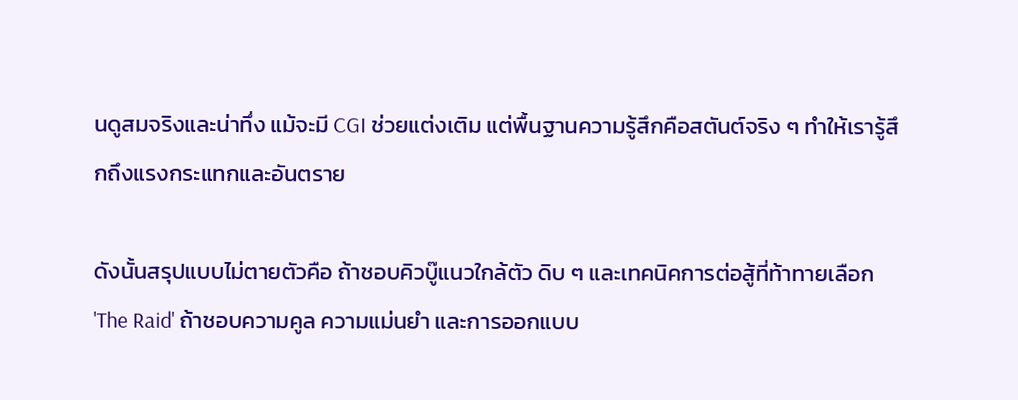นดูสมจริงและน่าทึ่ง แม้จะมี CGI ช่วยแต่งเติม แต่พื้นฐานความรู้สึกคือสตันต์จริง ๆ ทำให้เรารู้สึกถึงแรงกระแทกและอันตราย

ดังนั้นสรุปแบบไม่ตายตัวคือ ถ้าชอบคิวบู๊แนวใกล้ตัว ดิบ ๆ และเทคนิคการต่อสู้ที่ท้าทายเลือก 'The Raid' ถ้าชอบความคูล ความแม่นยำ และการออกแบบ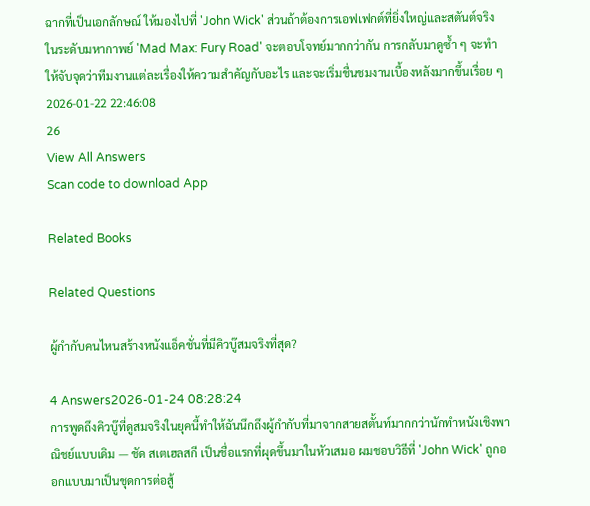ฉากที่เป็นเอกลักษณ์ ให้มองไปที่ 'John Wick' ส่วนถ้าต้องการเอฟเฟกต์ที่ยิ่งใหญ่และสตันต์จริงในระดับมหากาพย์ 'Mad Max: Fury Road' จะตอบโจทย์มากกว่ากัน การกลับมาดูซ้ำ ๆ จะทำให้จับจุดว่าทีมงานแต่ละเรื่องให้ความสำคัญกับอะไร และจะเริ่มชื่นชมงานเบื้องหลังมากขึ้นเรื่อย ๆ
2026-01-22 22:46:08
26
View All Answers
Scan code to download App

Related Books

Related Questions

ผู้กำกับคนไหนสร้างหนังแอ็คชั่นที่มีคิวบู๊สมจริงที่สุด?

4 Answers2026-01-24 08:28:24
การพูดถึงคิวบู๊ที่ดูสมจริงในยุคนี้ทำให้ฉันนึกถึงผู้กำกับที่มาจากสายสตั้นท์มากกว่านักทำหนังเชิงพาณิชย์แบบเดิม — ชัด สเตเฮลสกี เป็นชื่อแรกที่ผุดขึ้นมาในหัวเสมอ ผมชอบวิธีที่ 'John Wick' ถูกออกแบบมาเป็นชุดการต่อสู้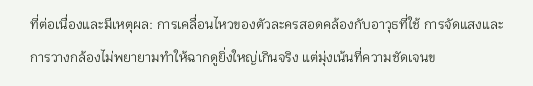ที่ต่อเนื่องและมีเหตุผล: การเคลื่อนไหวของตัวละครสอดคล้องกับอาวุธที่ใช้ การจัดแสงและการวางกล้องไม่พยายามทำให้ฉากดูยิ่งใหญ่เกินจริง แต่มุ่งเน้นที่ความชัดเจนข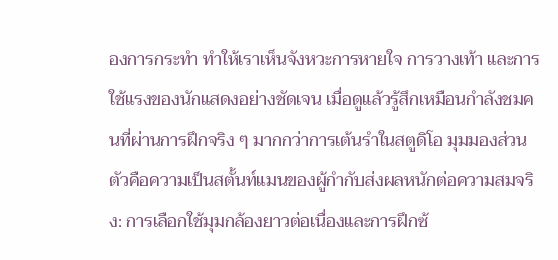องการกระทำ ทำให้เราเห็นจังหวะการหายใจ การวางเท้า และการใช้แรงของนักแสดงอย่างชัดเจน เมื่อดูแล้วรู้สึกเหมือนกำลังชมคนที่ผ่านการฝึกจริง ๆ มากกว่าการเต้นรำในสตูดิโอ มุมมองส่วนตัวคือความเป็นสตั้นท์แมนของผู้กำกับส่งผลหนักต่อความสมจริง: การเลือกใช้มุมกล้องยาวต่อเนื่องและการฝึกซ้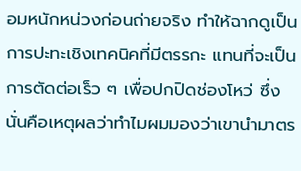อมหนักหน่วงก่อนถ่ายจริง ทำให้ฉากดูเป็นการปะทะเชิงเทคนิคที่มีตรรกะ แทนที่จะเป็นการตัดต่อเร็ว ๆ เพื่อปกปิดช่องโหว่ ซึ่งนั่นคือเหตุผลว่าทำไมผมมองว่าเขานำมาตร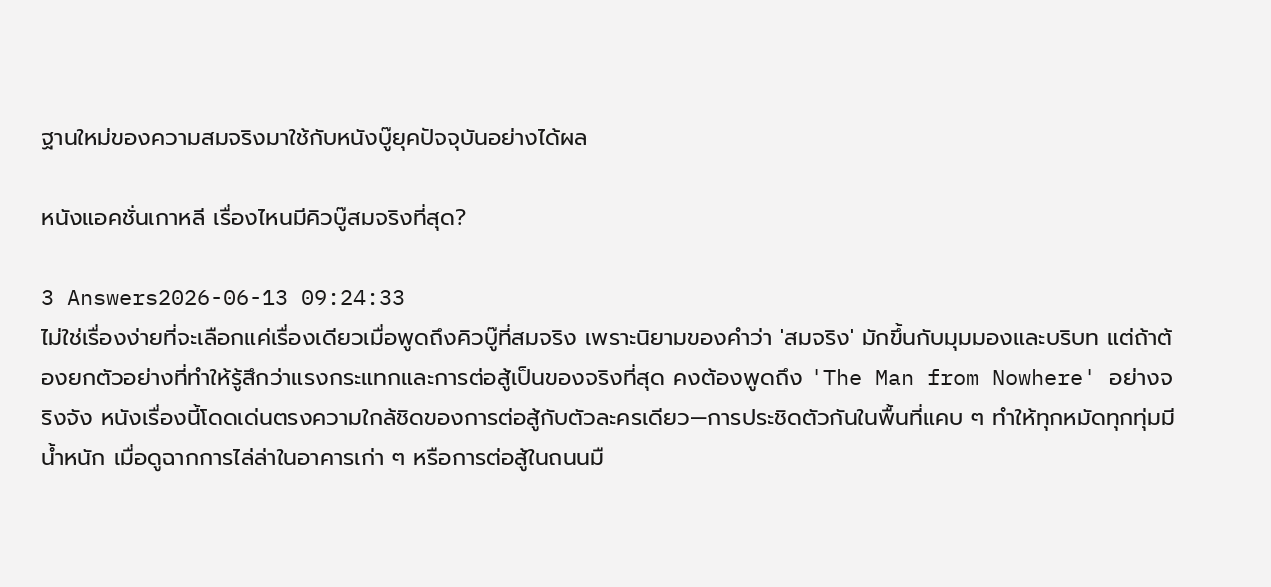ฐานใหม่ของความสมจริงมาใช้กับหนังบู๊ยุคปัจจุบันอย่างได้ผล

หนังแอคชั่นเกาหลี เรื่องไหนมีคิวบู๊สมจริงที่สุด?

3 Answers2026-06-13 09:24:33
ไม่ใช่เรื่องง่ายที่จะเลือกแค่เรื่องเดียวเมื่อพูดถึงคิวบู๊ที่สมจริง เพราะนิยามของคำว่า 'สมจริง' มักขึ้นกับมุมมองและบริบท แต่ถ้าต้องยกตัวอย่างที่ทำให้รู้สึกว่าแรงกระแทกและการต่อสู้เป็นของจริงที่สุด คงต้องพูดถึง 'The Man from Nowhere' อย่างจริงจัง หนังเรื่องนี้โดดเด่นตรงความใกล้ชิดของการต่อสู้กับตัวละครเดียว—การประชิดตัวกันในพื้นที่แคบ ๆ ทำให้ทุกหมัดทุกทุ่มมีน้ำหนัก เมื่อดูฉากการไล่ล่าในอาคารเก่า ๆ หรือการต่อสู้ในถนนมื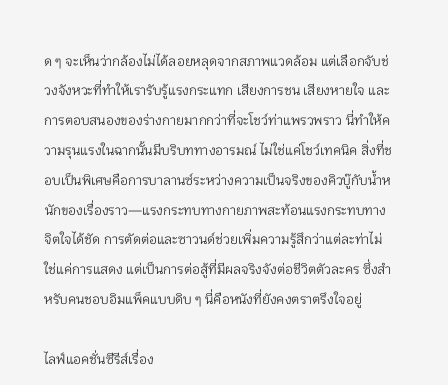ด ๆ จะเห็นว่ากล้องไม่ได้ลอยหลุดจากสภาพแวดล้อม แต่เลือกจับช่วงจังหวะที่ทำให้เรารับรู้แรงกระแทก เสียงการชน เสียงหายใจ และการตอบสนองของร่างกายมากกว่าที่จะโชว์ท่าแพรวพราว นี่ทำให้ความรุนแรงในฉากนั้นมีบริบททางอารมณ์ ไม่ใช่แค่โชว์เทคนิค สิ่งที่ชอบเป็นพิเศษคือการบาลานซ์ระหว่างความเป็นจริงของคิวบู๊กับน้ำหนักของเรื่องราว—แรงกระทบทางกายภาพสะท้อนแรงกระทบทางจิตใจได้ชัด การตัดต่อและซาวนด์ช่วยเพิ่มความรู้สึกว่าแต่ละท่าไม่ใช่แค่การแสดง แต่เป็นการต่อสู้ที่มีผลจริงจังต่อชีวิตตัวละคร ซึ่งสำหรับคนชอบอิมแพ็คแบบดิบ ๆ นี่คือหนังที่ยังคงตราตรึงใจอยู่

ไลฟ์แอคชั่นซีรีส์เรื่อง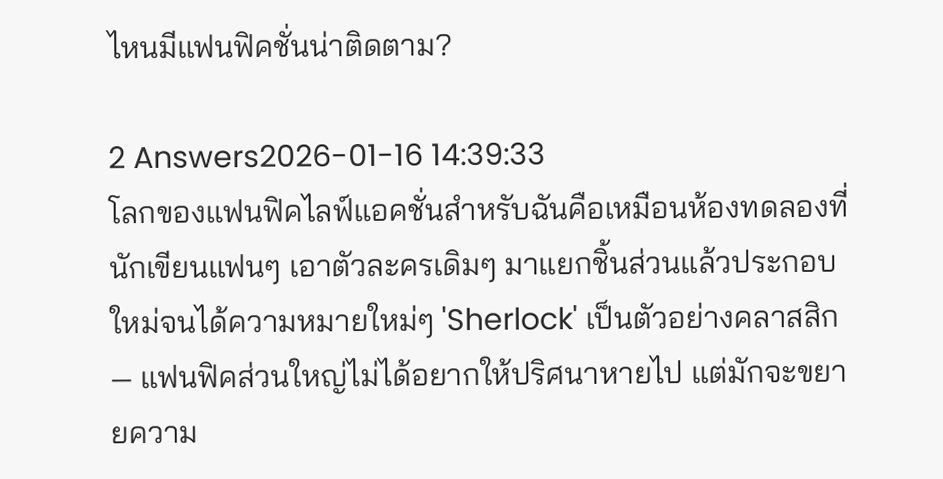ไหนมีแฟนฟิคชั่นน่าติดตาม?

2 Answers2026-01-16 14:39:33
โลกของแฟนฟิคไลฟ์แอคชั่นสำหรับฉันคือเหมือนห้องทดลองที่นักเขียนแฟนๆ เอาตัวละครเดิมๆ มาแยกชิ้นส่วนแล้วประกอบใหม่จนได้ความหมายใหม่ๆ 'Sherlock' เป็นตัวอย่างคลาสสิก — แฟนฟิคส่วนใหญ่ไม่ได้อยากให้ปริศนาหายไป แต่มักจะขยายความ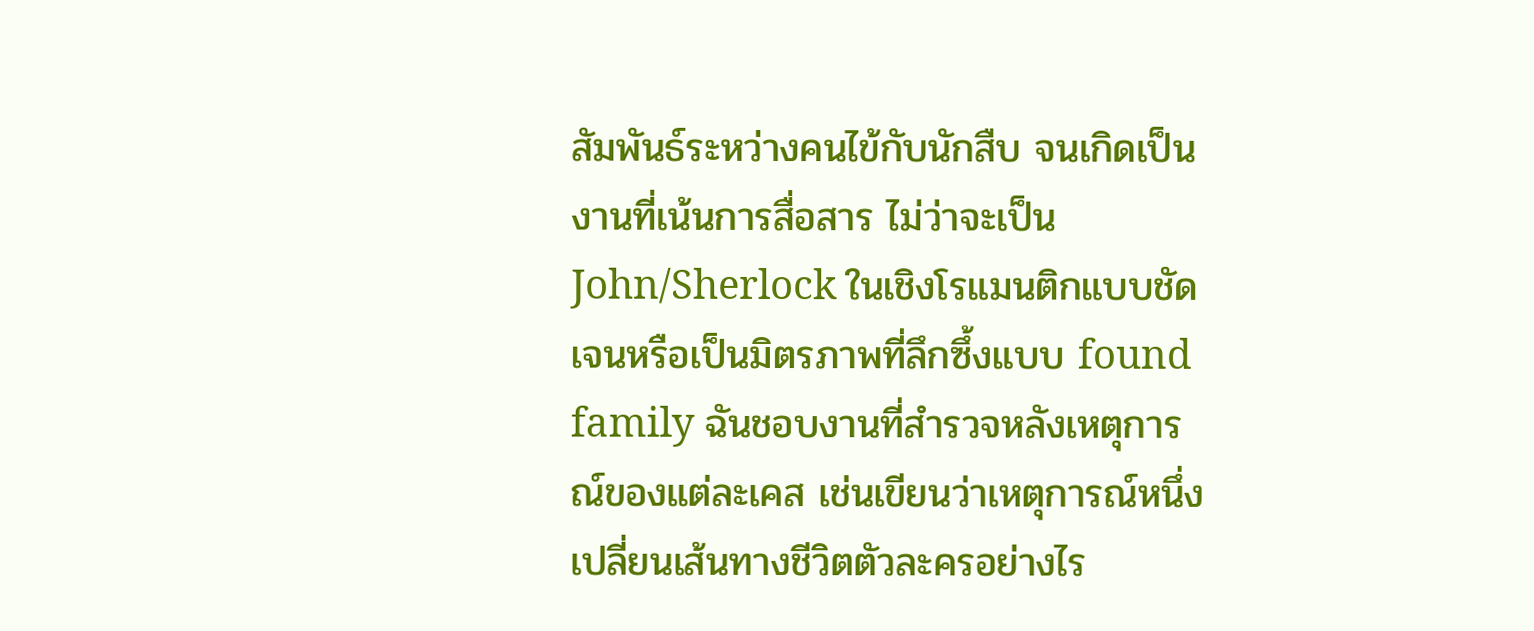สัมพันธ์ระหว่างคนไข้กับนักสืบ จนเกิดเป็นงานที่เน้นการสื่อสาร ไม่ว่าจะเป็น John/Sherlock ในเชิงโรแมนติกแบบชัดเจนหรือเป็นมิตรภาพที่ลึกซึ้งแบบ found family ฉันชอบงานที่สำรวจหลังเหตุการณ์ของแต่ละเคส เช่นเขียนว่าเหตุการณ์หนึ่งเปลี่ยนเส้นทางชีวิตตัวละครอย่างไร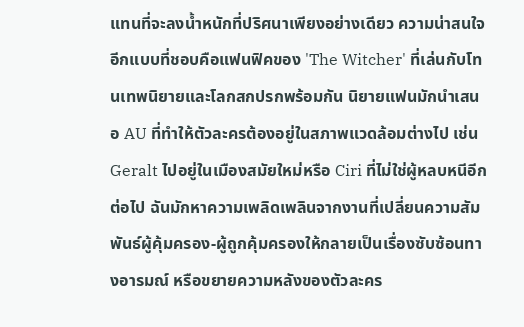แทนที่จะลงน้ำหนักที่ปริศนาเพียงอย่างเดียว ความน่าสนใจอีกแบบที่ชอบคือแฟนฟิคของ 'The Witcher' ที่เล่นกับโทนเทพนิยายและโลกสกปรกพร้อมกัน นิยายแฟนมักนำเสนอ AU ที่ทำให้ตัวละครต้องอยู่ในสภาพแวดล้อมต่างไป เช่น Geralt ไปอยู่ในเมืองสมัยใหม่หรือ Ciri ที่ไม่ใช่ผู้หลบหนีอีกต่อไป ฉันมักหาความเพลิดเพลินจากงานที่เปลี่ยนความสัมพันธ์ผู้คุ้มครอง-ผู้ถูกคุ้มครองให้กลายเป็นเรื่องซับซ้อนทางอารมณ์ หรือขยายความหลังของตัวละคร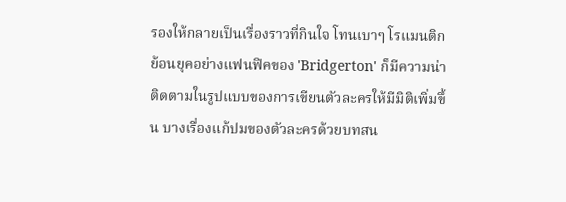รองให้กลายเป็นเรื่องราวที่กินใจ โทนเบาๆ โรแมนติกย้อนยุคอย่างแฟนฟิคของ 'Bridgerton' ก็มีความน่าติดตามในรูปแบบของการเขียนตัวละครให้มีมิติเพิ่มขึ้น บางเรื่องแก้ปมของตัวละครด้วยบทสน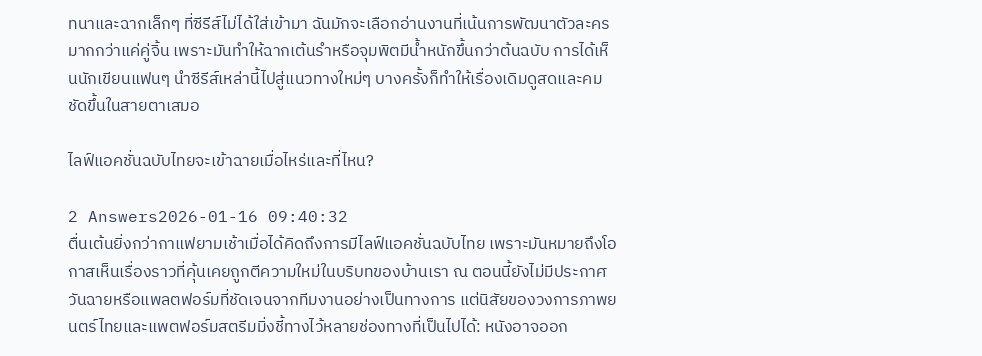ทนาและฉากเล็กๆ ที่ซีรีส์ไม่ได้ใส่เข้ามา ฉันมักจะเลือกอ่านงานที่เน้นการพัฒนาตัวละครมากกว่าแค่คู่จิ้น เพราะมันทำให้ฉากเต้นรำหรือจุมพิตมีน้ำหนักขึ้นกว่าต้นฉบับ การได้เห็นนักเขียนแฟนๆ นำซีรีส์เหล่านี้ไปสู่แนวทางใหม่ๆ บางครั้งก็ทำให้เรื่องเดิมดูสดและคมชัดขึ้นในสายตาเสมอ

ไลฟ์แอคชั่นฉบับไทยจะเข้าฉายเมื่อไหร่และที่ไหน?

2 Answers2026-01-16 09:40:32
ตื่นเต้นยิ่งกว่ากาแฟยามเช้าเมื่อได้คิดถึงการมีไลฟ์แอคชั่นฉบับไทย เพราะมันหมายถึงโอกาสเห็นเรื่องราวที่คุ้นเคยถูกตีความใหม่ในบริบทของบ้านเรา ณ ตอนนี้ยังไม่มีประกาศวันฉายหรือแพลตฟอร์มที่ชัดเจนจากทีมงานอย่างเป็นทางการ แต่นิสัยของวงการภาพยนตร์ไทยและแพตฟอร์มสตรีมมิ่งชี้ทางไว้หลายช่องทางที่เป็นไปได้: หนังอาจออก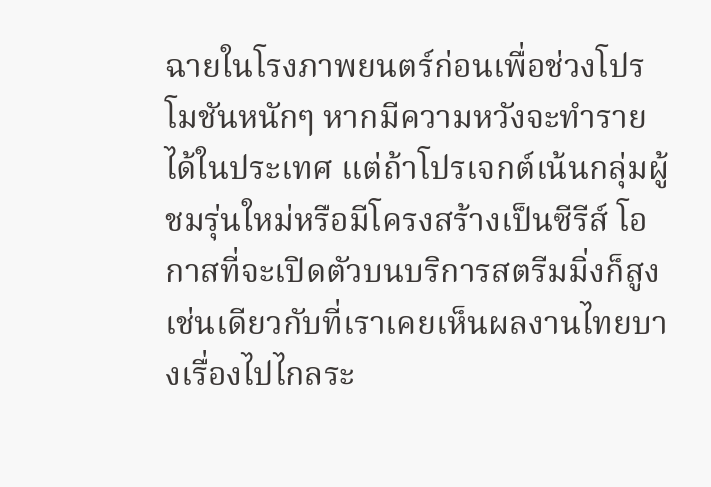ฉายในโรงภาพยนตร์ก่อนเพื่อช่วงโปรโมชันหนักๆ หากมีความหวังจะทำรายได้ในประเทศ แต่ถ้าโปรเจกต์เน้นกลุ่มผู้ชมรุ่นใหม่หรือมีโครงสร้างเป็นซีรีส์ โอกาสที่จะเปิดตัวบนบริการสตรีมมิ่งก็สูง เช่นเดียวกับที่เราเคยเห็นผลงานไทยบางเรื่องไปไกลระ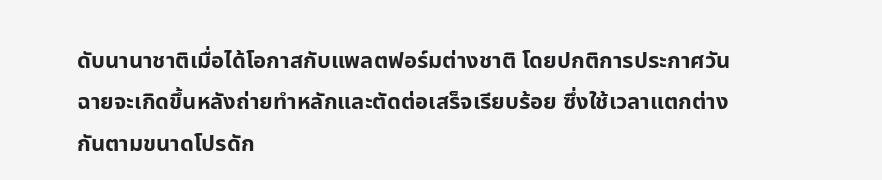ดับนานาชาติเมื่อได้โอกาสกับแพลตฟอร์มต่างชาติ โดยปกติการประกาศวันฉายจะเกิดขึ้นหลังถ่ายทำหลักและตัดต่อเสร็จเรียบร้อย ซึ่งใช้เวลาแตกต่างกันตามขนาดโปรดัก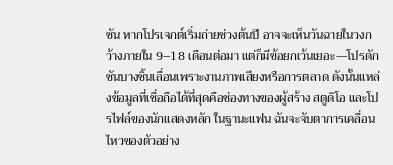ชัน หากโปรเจกต์เริ่มถ่ายช่วงต้นปี อาจจะเห็นวันฉายในวงกว้างภายใน 9–18 เดือนต่อมา แต่ก็มีข้อยกเว้นเยอะ—โปรดักชันบางชิ้นเลื่อนเพราะงานภาพเสียงหรือการตลาด ดังนั้นแหล่งข้อมูลที่เชื่อถือได้ที่สุดคือช่องทางของผู้สร้าง สตูดิโอ และโปรไฟล์ของนักแสดงหลัก ในฐานะแฟน ฉันจะจับตาการเคลื่อนไหวของตัวอย่าง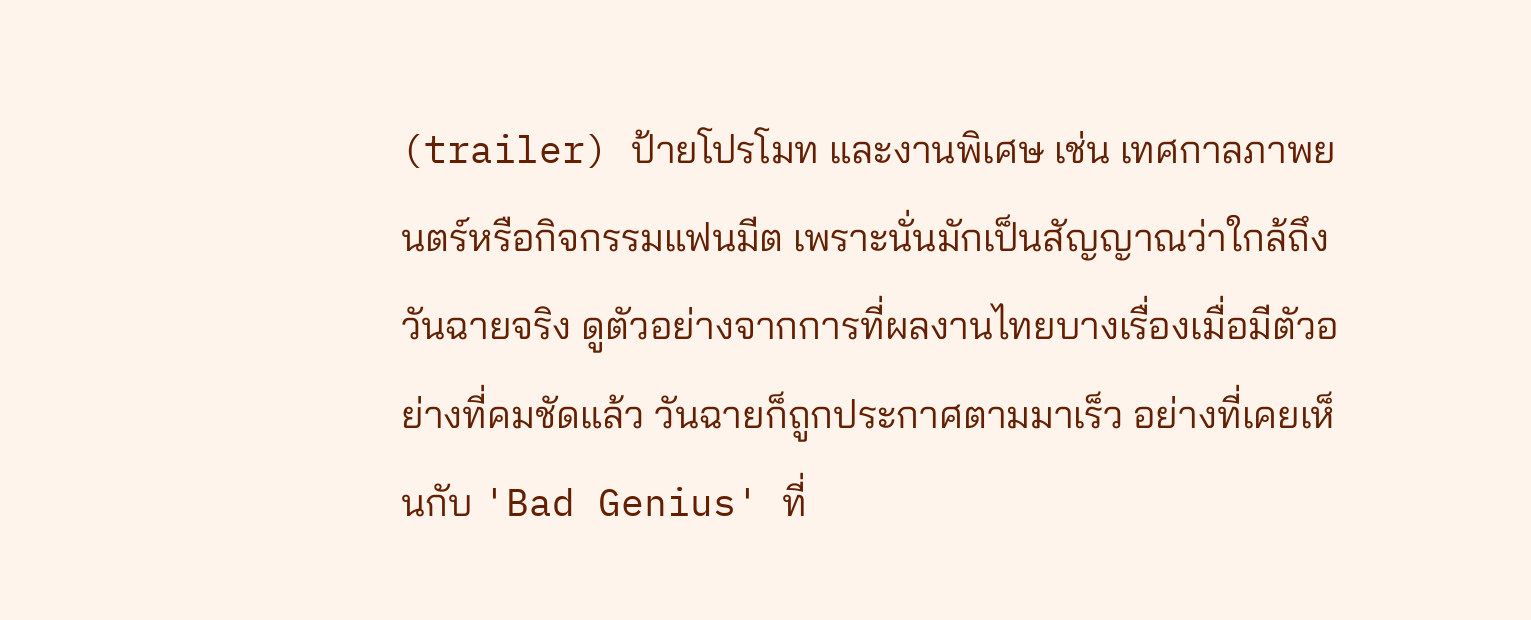(trailer) ป้ายโปรโมท และงานพิเศษ เช่น เทศกาลภาพยนตร์หรือกิจกรรมแฟนมีต เพราะนั่นมักเป็นสัญญาณว่าใกล้ถึงวันฉายจริง ดูตัวอย่างจากการที่ผลงานไทยบางเรื่องเมื่อมีตัวอย่างที่คมชัดแล้ว วันฉายก็ถูกประกาศตามมาเร็ว อย่างที่เคยเห็นกับ 'Bad Genius' ที่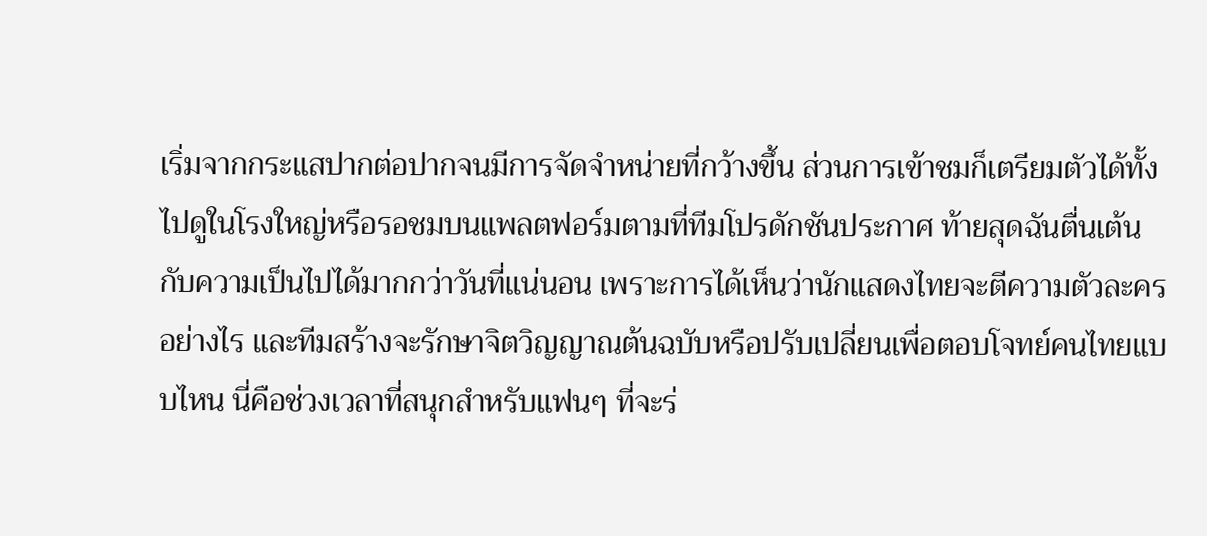เริ่มจากกระแสปากต่อปากจนมีการจัดจำหน่ายที่กว้างขึ้น ส่วนการเข้าชมก็เตรียมตัวได้ทั้งไปดูในโรงใหญ่หรือรอชมบนแพลตฟอร์มตามที่ทีมโปรดักชันประกาศ ท้ายสุดฉันตื่นเต้นกับความเป็นไปได้มากกว่าวันที่แน่นอน เพราะการได้เห็นว่านักแสดงไทยจะตีความตัวละครอย่างไร และทีมสร้างจะรักษาจิตวิญญาณต้นฉบับหรือปรับเปลี่ยนเพื่อตอบโจทย์คนไทยแบบไหน นี่คือช่วงเวลาที่สนุกสำหรับแฟนๆ ที่จะร่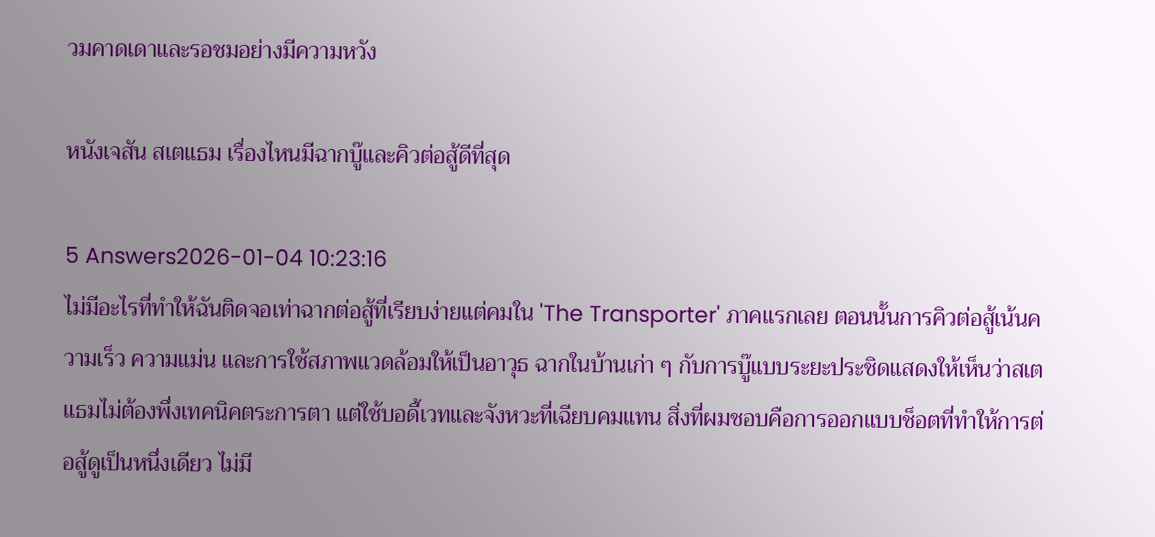วมคาดเดาและรอชมอย่างมีความหวัง

หนังเจสัน สเตแธม เรื่องไหนมีฉากบู๊และคิวต่อสู้ดีที่สุด

5 Answers2026-01-04 10:23:16
ไม่มีอะไรที่ทำให้ฉันติดจอเท่าฉากต่อสู้ที่เรียบง่ายแต่คมใน 'The Transporter' ภาคแรกเลย ตอนนั้นการคิวต่อสู้เน้นความเร็ว ความแม่น และการใช้สภาพแวดล้อมให้เป็นอาวุธ ฉากในบ้านเก่า ๆ กับการบู๊แบบระยะประชิดแสดงให้เห็นว่าสเตแธมไม่ต้องพึ่งเทคนิคตระการตา แต่ใช้บอดี้เวทและจังหวะที่เฉียบคมแทน สิ่งที่ผมชอบคือการออกแบบช็อตที่ทำให้การต่อสู้ดูเป็นหนึ่งเดียว ไม่มี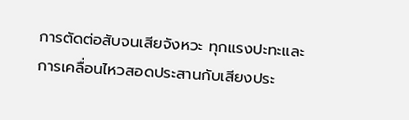การตัดต่อสับจนเสียจังหวะ ทุกแรงปะทะและการเคลื่อนไหวสอดประสานกับเสียงประ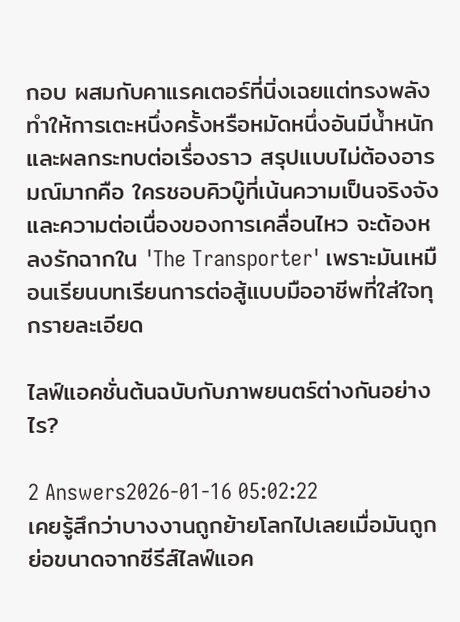กอบ ผสมกับคาแรคเตอร์ที่นิ่งเฉยแต่ทรงพลัง ทำให้การเตะหนึ่งครั้งหรือหมัดหนึ่งอันมีน้ำหนักและผลกระทบต่อเรื่องราว สรุปแบบไม่ต้องอารมณ์มากคือ ใครชอบคิวบู๊ที่เน้นความเป็นจริงจังและความต่อเนื่องของการเคลื่อนไหว จะต้องหลงรักฉากใน 'The Transporter' เพราะมันเหมือนเรียนบทเรียนการต่อสู้แบบมืออาชีพที่ใส่ใจทุกรายละเอียด

ไลฟ์แอคชั่นต้นฉบับกับภาพยนตร์ต่างกันอย่างไร?

2 Answers2026-01-16 05:02:22
เคยรู้สึกว่าบางงานถูกย้ายโลกไปเลยเมื่อมันถูกย่อขนาดจากซีรีส์ไลฟ์แอค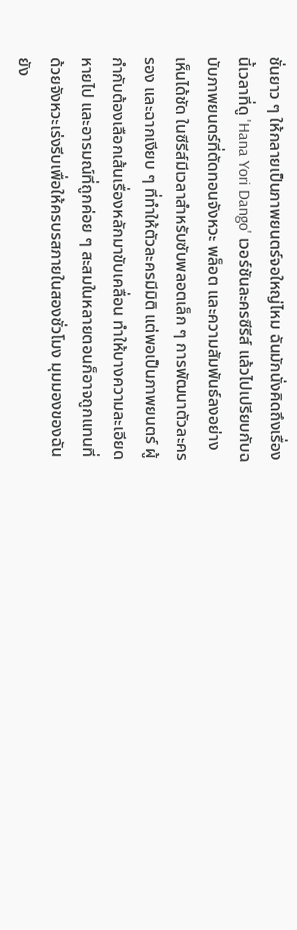ชั่นยาว ๆ ให้กลายเป็นภาพยนตร์จอใหญ่ไหม ฉันมักนั่งคิดถึงเรื่องนี้เวลาที่ดู 'Hana Yori Dango' เวอร์ชันละครซีรีส์ แล้วไปเปรียบกับฉบับภาพยนตร์ที่ตัดทอนจังหวะ พล็อต และความสัมพันธ์ลงอย่างเห็นได้ชัด ในซีรีส์มีเวลาสำหรับซับพลอตเล็ก ๆ การพัฒนาตัวละครรอง และฉากเงียบ ๆ ที่ทำให้ตัวละครมีมิติ แต่พอเป็นภาพยนตร์ ผู้กำกับต้องเลือกเส้นเรื่องหลักมาขับเคลื่อน ทำให้บางความละเอียดหายไป และอารมณ์ที่ถูกค่อย ๆ สะสมในหลายตอนก็อาจถูกแทนที่ด้วยจังหวะเร่งรีบเพื่อให้ครบรสภายในสองชั่วโมง มุมมองของฉันยัง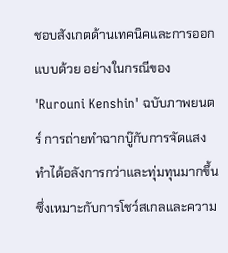ชอบสังเกตด้านเทคนิคและการออกแบบด้วย อย่างในกรณีของ 'Rurouni Kenshin' ฉบับภาพยนตร์ การถ่ายทำฉากบู๊กับการจัดแสงทำได้อลังการกว่าและทุ่มทุนมากขึ้น ซึ่งเหมาะกับการโชว์สเกลและความ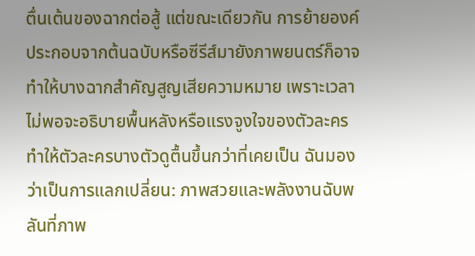ตื่นเต้นของฉากต่อสู้ แต่ขณะเดียวกัน การย้ายองค์ประกอบจากต้นฉบับหรือซีรีส์มายังภาพยนตร์ก็อาจทำให้บางฉากสำคัญสูญเสียความหมาย เพราะเวลาไม่พอจะอธิบายพื้นหลังหรือแรงจูงใจของตัวละคร ทำให้ตัวละครบางตัวดูตื้นขึ้นกว่าที่เคยเป็น ฉันมองว่าเป็นการแลกเปลี่ยน: ภาพสวยและพลังงานฉับพลันที่ภาพ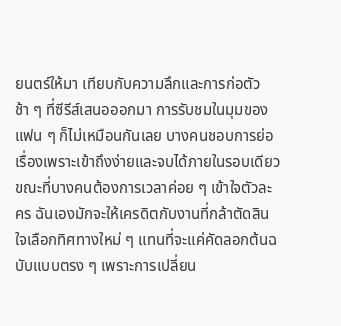ยนตร์ให้มา เทียบกับความลึกและการก่อตัวช้า ๆ ที่ซีรีส์เสนอออกมา การรับชมในมุมของแฟน ๆ ก็ไม่เหมือนกันเลย บางคนชอบการย่อเรื่องเพราะเข้าถึงง่ายและจบได้ภายในรอบเดียว ขณะที่บางคนต้องการเวลาค่อย ๆ เข้าใจตัวละคร ฉันเองมักจะให้เครดิตกับงานที่กล้าตัดสินใจเลือกทิศทางใหม่ ๆ แทนที่จะแค่คัดลอกต้นฉบับแบบตรง ๆ เพราะการเปลี่ยน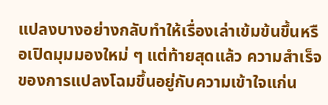แปลงบางอย่างกลับทำให้เรื่องเล่าเข้มข้นขึ้นหรือเปิดมุมมองใหม่ ๆ แต่ท้ายสุดแล้ว ความสำเร็จของการแปลงโฉมขึ้นอยู่กับความเข้าใจแก่น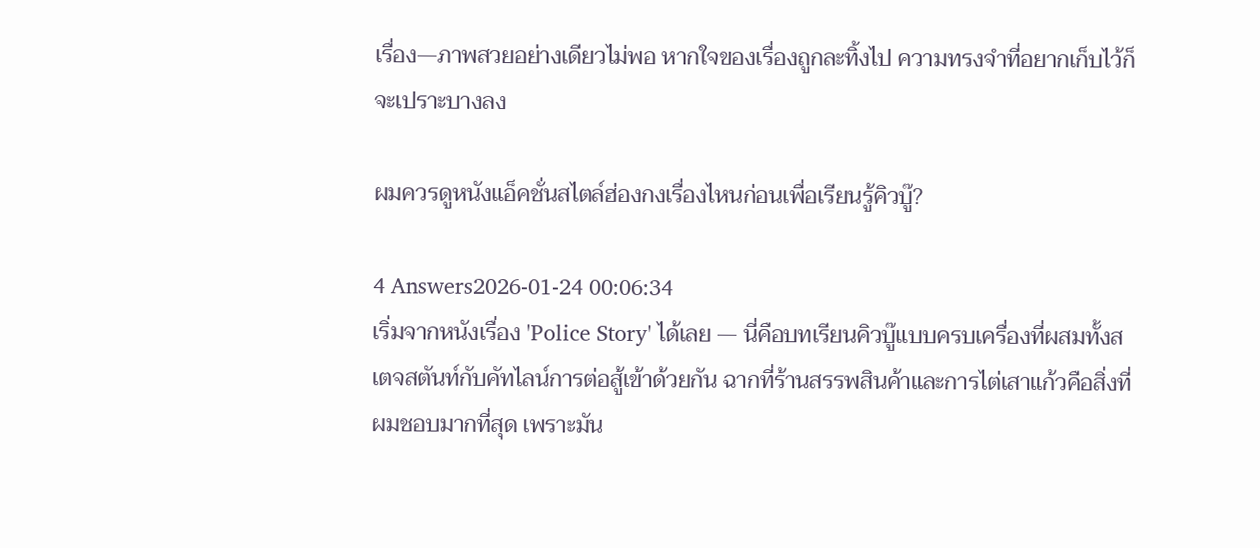เรื่อง—ภาพสวยอย่างเดียวไม่พอ หากใจของเรื่องถูกละทิ้งไป ความทรงจำที่อยากเก็บไว้ก็จะเปราะบางลง

ผมควรดูหนังแอ็คชั่นสไตล์ฮ่องกงเรื่องไหนก่อนเพื่อเรียนรู้คิวบู๊?

4 Answers2026-01-24 00:06:34
เริ่มจากหนังเรื่อง 'Police Story' ได้เลย — นี่คือบทเรียนคิวบู๊แบบครบเครื่องที่ผสมทั้งสเตจสตันท์กับคัทไลน์การต่อสู้เข้าด้วยกัน ฉากที่ร้านสรรพสินค้าและการไต่เสาแก้วคือสิ่งที่ผมชอบมากที่สุด เพราะมัน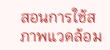สอนการใช้สภาพแวดล้อม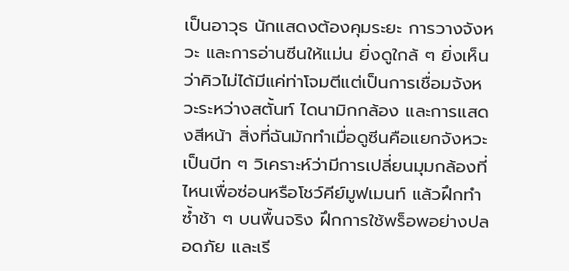เป็นอาวุธ นักแสดงต้องคุมระยะ การวางจังหวะ และการอ่านซีนให้แม่น ยิ่งดูใกล้ ๆ ยิ่งเห็นว่าคิวไม่ได้มีแค่ท่าโจมตีแต่เป็นการเชื่อมจังหวะระหว่างสตั้นท์ ไดนามิกกล้อง และการแสดงสีหน้า สิ่งที่ฉันมักทำเมื่อดูซีนคือแยกจังหวะเป็นบีท ๆ วิเคราะห์ว่ามีการเปลี่ยนมุมกล้องที่ไหนเพื่อซ่อนหรือโชว์คีย์มูฟเมนท์ แล้วฝึกทำซ้ำช้า ๆ บนพื้นจริง ฝึกการใช้พร็อพอย่างปลอดภัย และเรี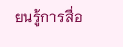ยนรู้การสื่อ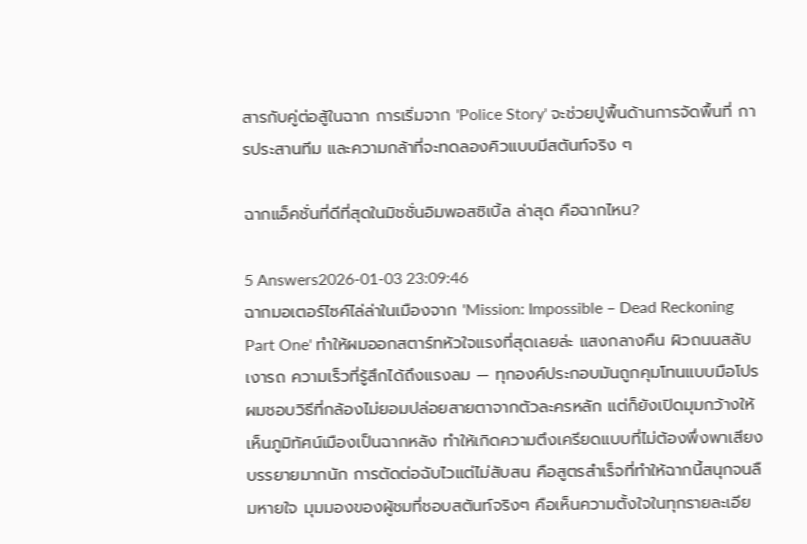สารกับคู่ต่อสู้ในฉาก การเริ่มจาก 'Police Story' จะช่วยปูพื้นด้านการจัดพื้นที่ การประสานทีม และความกล้าที่จะทดลองคิวแบบมีสตันท์จริง ๆ

ฉากแอ็คชั่นที่ดีที่สุดในมิชชั่นอิมพอสซิเบิ้ล ล่าสุด คือฉากไหน?

5 Answers2026-01-03 23:09:46
ฉากมอเตอร์ไซค์ไล่ล่าในเมืองจาก 'Mission: Impossible – Dead Reckoning Part One' ทำให้ผมออกสตาร์ทหัวใจแรงที่สุดเลยล่ะ แสงกลางคืน ผิวถนนสลับเงารถ ความเร็วที่รู้สึกได้ถึงแรงลม — ทุกองค์ประกอบมันถูกคุมโทนแบบมือโปร ผมชอบวิธีที่กล้องไม่ยอมปล่อยสายตาจากตัวละครหลัก แต่ก็ยังเปิดมุมกว้างให้เห็นภูมิทัศน์เมืองเป็นฉากหลัง ทำให้เกิดความตึงเครียดแบบที่ไม่ต้องพึ่งพาเสียงบรรยายมากนัก การตัดต่อฉับไวแต่ไม่สับสน คือสูตรสำเร็จที่ทำให้ฉากนี้สนุกจนลืมหายใจ มุมมองของผู้ชมที่ชอบสตันท์จริงๆ คือเห็นความตั้งใจในทุกรายละเอีย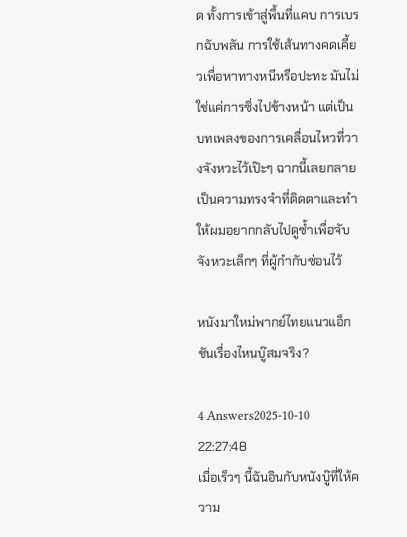ด ทั้งการเข้าสู่พื้นที่แคบ การเบรกฉับพลัน การใช้เส้นทางคดเคี้ยวเพื่อหาทางหนีหรือปะทะ มันไม่ใช่แค่การซิ่งไปข้างหน้า แต่เป็นบทเพลงของการเคลื่อนไหวที่วางจังหวะไว้เป๊ะๆ ฉากนี้เลยกลายเป็นความทรงจำที่ติดตาและทำให้ผมอยากกลับไปดูซ้ำเพื่อจับจังหวะเล็กๆ ที่ผู้กำกับซ่อนไว้

หนังมาใหม่พากย์ไทยแนวแอ็กชันเรื่องไหนบู๊สมจริง?

4 Answers2025-10-10 22:27:48
เมื่อเร็วๆ นี้ฉันอินกับหนังบู๊ที่ให้ความ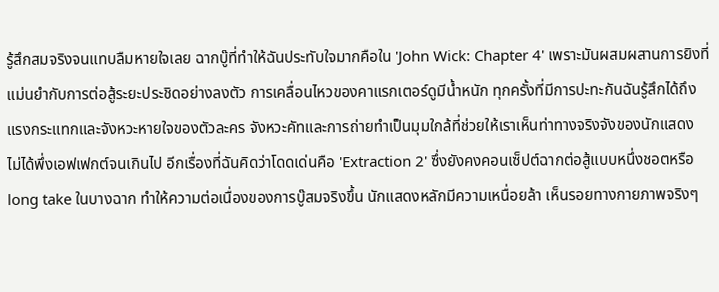รู้สึกสมจริงจนแทบลืมหายใจเลย ฉากบู๊ที่ทำให้ฉันประทับใจมากคือใน 'John Wick: Chapter 4' เพราะมันผสมผสานการยิงที่แม่นยำกับการต่อสู้ระยะประชิดอย่างลงตัว การเคลื่อนไหวของคาแรกเตอร์ดูมีน้ำหนัก ทุกครั้งที่มีการปะทะกันฉันรู้สึกได้ถึงแรงกระแทกและจังหวะหายใจของตัวละคร จังหวะคัทและการถ่ายทำเป็นมุมใกล้ที่ช่วยให้เราเห็นท่าทางจริงจังของนักแสดง ไม่ได้พึ่งเอฟเฟกต์จนเกินไป อีกเรื่องที่ฉันคิดว่าโดดเด่นคือ 'Extraction 2' ซึ่งยังคงคอนเซ็ปต์ฉากต่อสู้แบบหนึ่งชอตหรือ long take ในบางฉาก ทำให้ความต่อเนื่องของการบู๊สมจริงขึ้น นักแสดงหลักมีความเหนื่อยล้า เห็นรอยทางกายภาพจริงๆ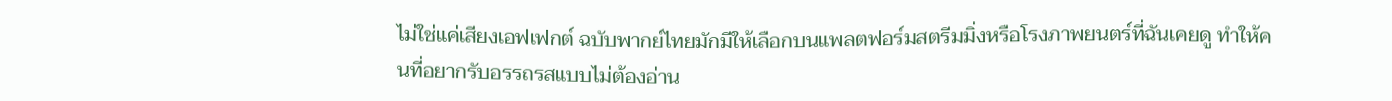ไม่ใช่แค่เสียงเอฟเฟกต์ ฉบับพากย์ไทยมักมีให้เลือกบนแพลตฟอร์มสตรีมมิ่งหรือโรงภาพยนตร์ที่ฉันเคยดู ทำให้คนที่อยากรับอรรถรสแบบไม่ต้องอ่าน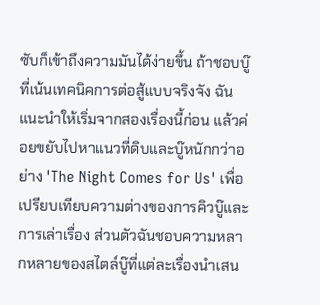ซับก็เข้าถึงความมันได้ง่ายขึ้น ถ้าชอบบู๊ที่เน้นเทคนิคการต่อสู้แบบจริงจัง ฉันแนะนำให้เริ่มจากสองเรื่องนี้ก่อน แล้วค่อยขยับไปหาแนวที่ดิบและบู๊หนักกว่าอย่าง 'The Night Comes for Us' เพื่อเปรียบเทียบความต่างของการคิวบู๊และการเล่าเรื่อง ส่วนตัวฉันชอบความหลากหลายของสไตล์บู๊ที่แต่ละเรื่องนำเสน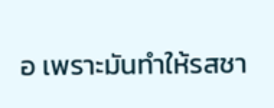อ เพราะมันทำให้รสชา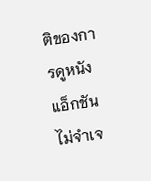ติของการดูหนังแอ็กชันไม่จำเจ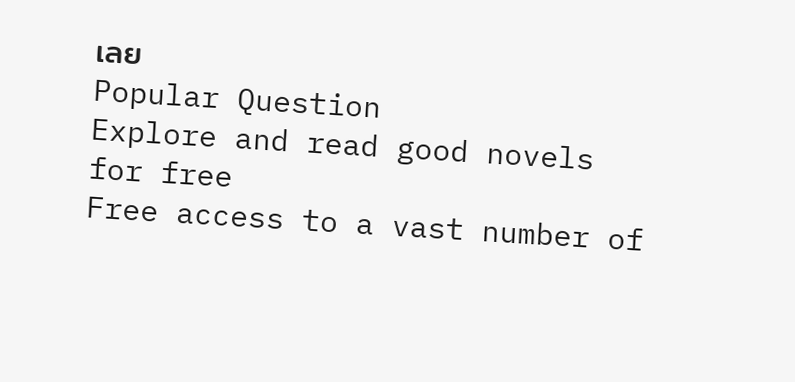เลย
Popular Question
Explore and read good novels for free
Free access to a vast number of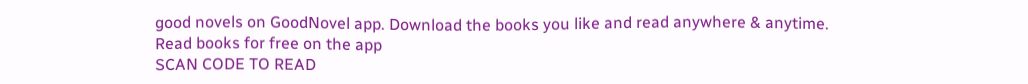good novels on GoodNovel app. Download the books you like and read anywhere & anytime.
Read books for free on the app
SCAN CODE TO READ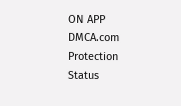ON APP
DMCA.com Protection Status